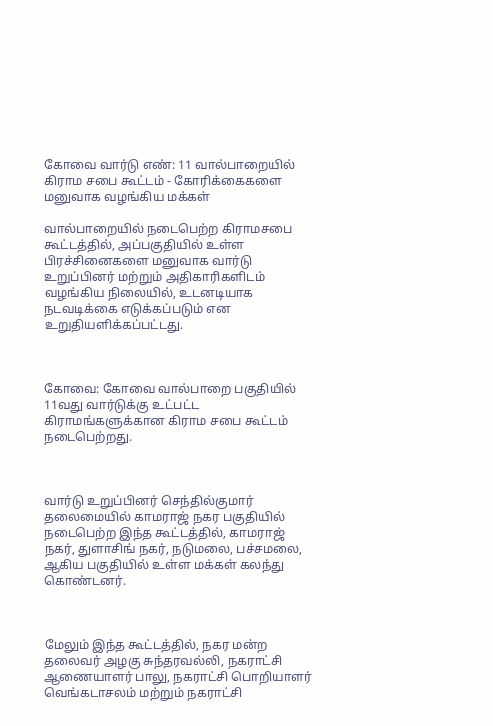கோவை வார்டு எண்: 11 வால்பாறையில் கிராம சபை கூட்டம் - கோரிக்கைகளை மனுவாக வழங்கிய மக்கள்

வால்பாறையில் நடைபெற்ற கிராமசபை கூட்டத்தில், அப்பகுதியில் உள்ள பிரச்சினைகளை மனுவாக வார்டு உறுப்பினர் மற்றும் அதிகாரிகளிடம் வழங்கிய நிலையில், உடனடியாக நடவடிக்கை எடுக்கப்படும் என உறுதியளிக்கப்பட்டது.



கோவை: கோவை வால்பாறை பகுதியில் 11வது வார்டுக்கு உட்பட்ட கிராமங்களுக்கான கிராம சபை கூட்டம் நடைபெற்றது.



வார்டு உறுப்பினர் செந்தில்குமார்  தலைமையில் காமராஜ் நகர பகுதியில் நடைபெற்ற இந்த கூட்டத்தில், காமராஜ் நகர், துளாசிங் நகர், நடுமலை, பச்சமலை, ஆகிய பகுதியில் உள்ள மக்கள் கலந்து கொண்டனர்.



மேலும் இந்த கூட்டத்தில், நகர மன்ற தலைவர் அழகு சுந்தரவல்லி, நகராட்சி ஆணையாளர் பாலு, நகராட்சி பொறியாளர் வெங்கடாசலம் மற்றும் நகராட்சி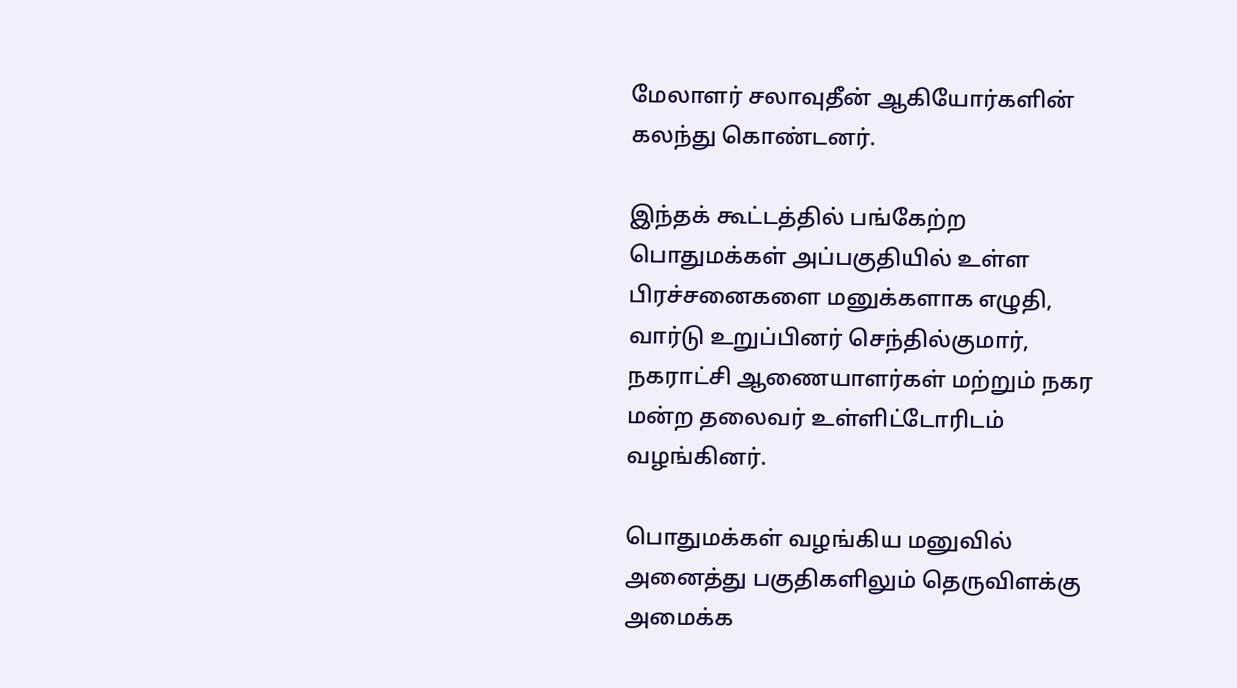மேலாளர் சலாவுதீன் ஆகியோர்களின் கலந்து கொண்டனர்.

இந்தக் கூட்டத்தில் பங்கேற்ற பொதுமக்கள் அப்பகுதியில் உள்ள பிரச்சனைகளை மனுக்களாக எழுதி, வார்டு உறுப்பினர் செந்தில்குமார்,   நகராட்சி ஆணையாளர்கள் மற்றும் நகர மன்ற தலைவர் உள்ளிட்டோரிடம் வழங்கினர்.

பொதுமக்கள் வழங்கிய மனுவில் அனைத்து பகுதிகளிலும் தெருவிளக்கு அமைக்க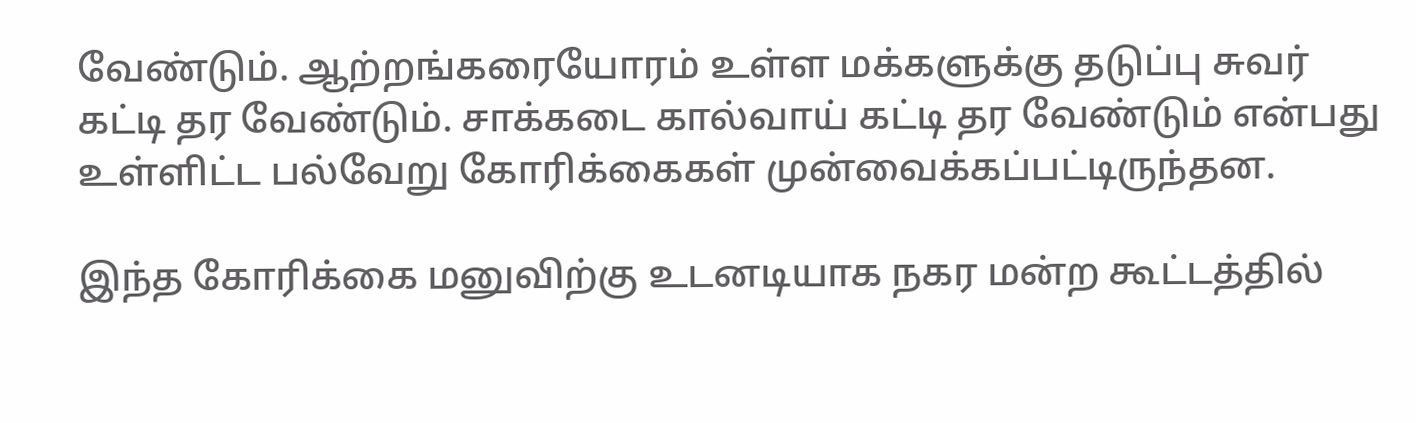வேண்டும். ஆற்றங்கரையோரம் உள்ள மக்களுக்கு தடுப்பு சுவர் கட்டி தர வேண்டும். சாக்கடை கால்வாய் கட்டி தர வேண்டும் என்பது உள்ளிட்ட பல்வேறு கோரிக்கைகள் முன்வைக்கப்பட்டிருந்தன.

இந்த கோரிக்கை மனுவிற்கு உடனடியாக நகர மன்ற கூட்டத்தில்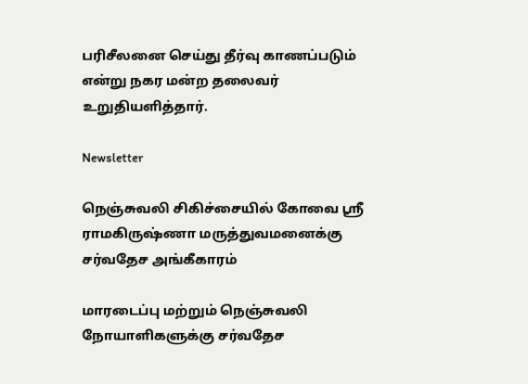பரிசீலனை செய்து தீர்வு காணப்படும் என்று நகர மன்ற தலைவர் உறுதியளித்தார்.

Newsletter

நெஞ்சுவலி சிகிச்சையில் கோவை ஸ்ரீ ராமகிருஷ்ணா மருத்துவமனைக்கு சர்வதேச அங்கீகாரம்

மாரடைப்பு மற்றும் நெஞ்சுவலி நோயாளிகளுக்கு சர்வதேச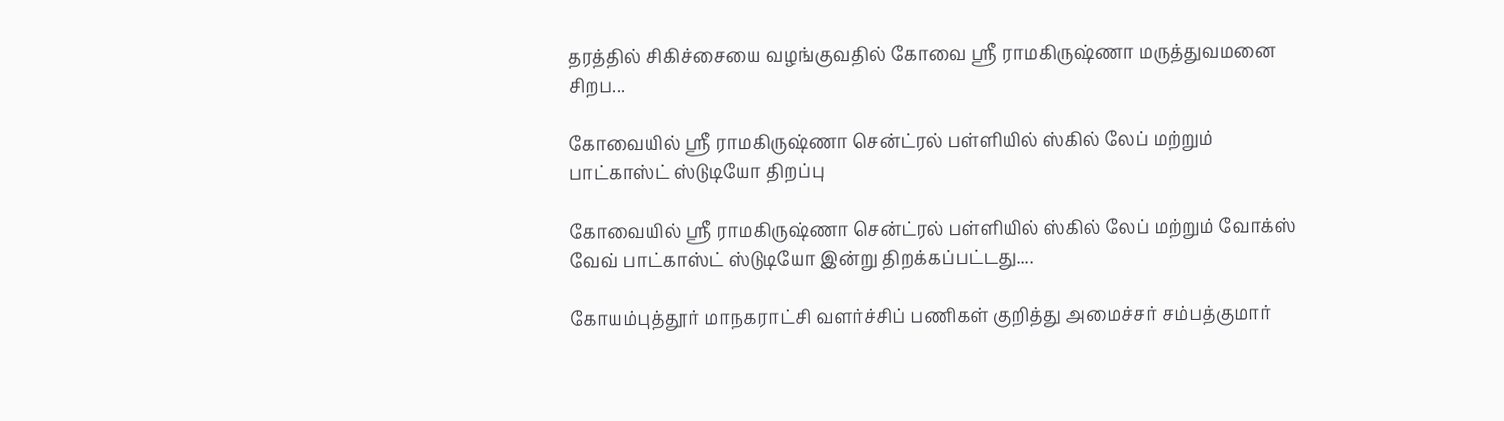தரத்தில் சிகிச்சையை வழங்குவதில் கோவை ஸ்ரீ ராமகிருஷ்ணா மருத்துவமனை சிறப...

கோவையில் ஸ்ரீ ராமகிருஷ்ணா சென்ட்ரல் பள்ளியில் ஸ்கில் லேப் மற்றும் பாட்காஸ்ட் ஸ்டுடியோ திறப்பு

கோவையில் ஸ்ரீ ராமகிருஷ்ணா சென்ட்ரல் பள்ளியில் ஸ்கில் லேப் மற்றும் வோக்ஸ் வேவ் பாட்காஸ்ட் ஸ்டுடியோ இன்று திறக்கப்பட்டது....

கோயம்புத்தூர் மாநகராட்சி வளர்ச்சிப் பணிகள் குறித்து அமைச்சர் சம்பத்குமார்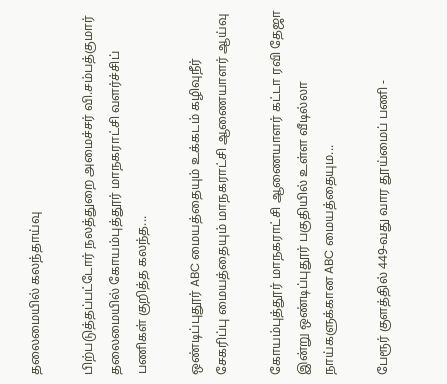தலைமையில் கலந்தாய்வு

பிற்படுத்தப்பட்டோர் நலத்துறை அமைச்சர் வி.சம்பத்குமார் தலைமையில் கோயம்புத்தூர் மாநகராட்சி வளர்ச்சிப் பணிகள் குறித்த கலந்த...

ஒண்டிப்புதூர் ABC மையத்தையும் உக்கடம் கழிவுநீர் சேகரிப்பு மையத்தையும் மாநகராட்சி ஆணையாளர் ஆய்வு

கோயம்புத்தூர் மாநகராட்சி ஆணையாளர் கட்டா ரவி தேஜா இன்று ஒண்டிப்புதூர் பகுதியில் உள்ள வீடில்லா நாய்களுக்கான ABC மையத்தையும...

பேரூர் குளத்தில் 449-வது வார தூய்மைப் பணி -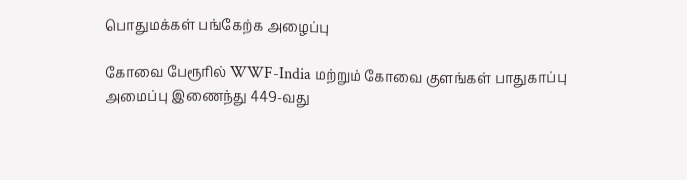பொதுமக்கள் பங்கேற்க அழைப்பு

கோவை பேரூரில் WWF-India மற்றும் கோவை குளங்கள் பாதுகாப்பு அமைப்பு இணைந்து 449-வது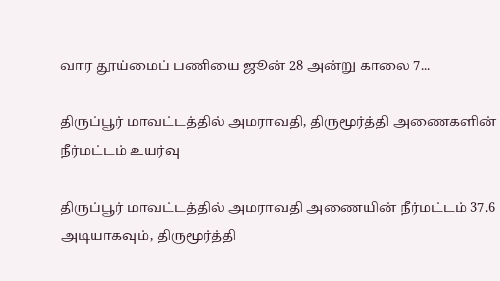வார தூய்மைப் பணியை ஜூன் 28 அன்று காலை 7...

திருப்பூர் மாவட்டத்தில் அமராவதி, திருமூர்த்தி அணைகளின் நீர்மட்டம் உயர்வு

திருப்பூர் மாவட்டத்தில் அமராவதி அணையின் நீர்மட்டம் 37.6 அடியாகவும், திருமூர்த்தி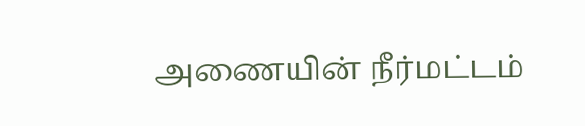அணையின் நீர்மட்டம்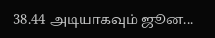38.44 அடியாகவும் ஜூன...